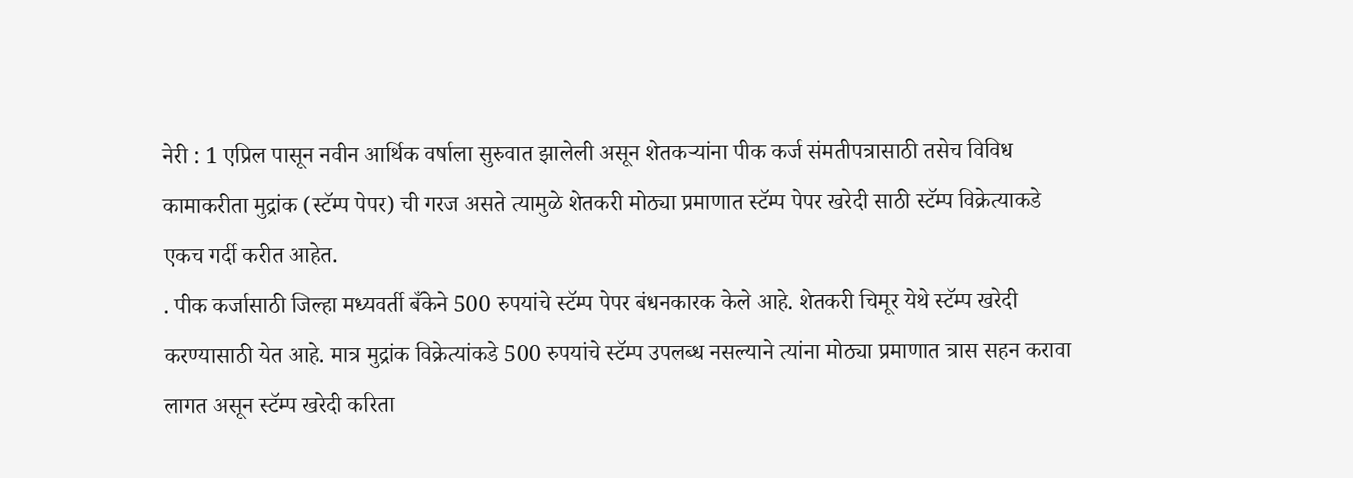नेरी : 1 एप्रिल पासून नवीन आर्थिक वर्षाला सुरुवात झालेली असून शेतकऱ्यांना पीक कर्ज संमतीपत्रासाठी तसेच विविध कामाकरीता मुद्रांक (स्टॅम्प पेपर) ची गरज असते त्यामुळे शेतकरी मोठ्या प्रमाणात स्टॅम्प पेपर खरेदी साठी स्टॅम्प विक्रेत्याकडे एकच गर्दी करीत आहेत.
. पीक कर्जासाठी जिल्हा मध्यवर्ती बँकेने 500 रुपयांचे स्टॅम्प पेपर बंधनकारक केले आहे. शेतकरी चिमूर येथे स्टॅम्प खरेदी करण्यासाठी येत आहे. मात्र मुद्रांक विक्रेत्यांकडे 500 रुपयांचे स्टॅम्प उपलब्ध नसल्याने त्यांना मोठ्या प्रमाणात त्रास सहन करावा लागत असून स्टॅम्प खरेदी करिता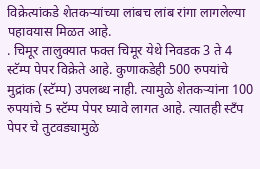विक्रेत्यांकडे शेतकऱ्यांच्या लांबच लांब रांगा लागलेल्या पहावयास मिळत आहे.
. चिमूर तालुक्यात फक्त चिमूर येथे निवडक 3 ते 4 स्टॅम्प पेपर विक्रेते आहे. कुणाकडेही 500 रुपयांचे मुद्रांक (स्टॅम्प) उपलब्ध नाही. त्यामुळे शेतकऱ्यांना 100 रुपयांचे 5 स्टॅम्प पेपर घ्यावे लागत आहे. त्यातही स्टँप पेपर चे तुटवड्यामुळे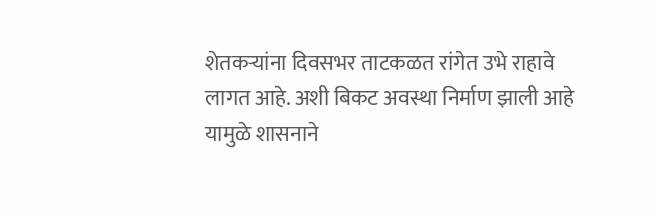शेतकऱ्यांना दिवसभर ताटकळत रांगेत उभे राहावे लागत आहे. अशी बिकट अवस्था निर्माण झाली आहे
यामुळे शासनाने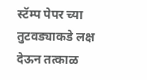स्टॅम्प पेपर च्या तुटवड्याकडे लक्ष देऊन तत्काळ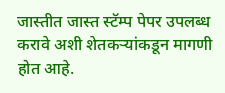जास्तीत जास्त स्टॅम्प पेपर उपलब्ध करावे अशी शेतकऱ्यांकडून मागणी होत आहे.